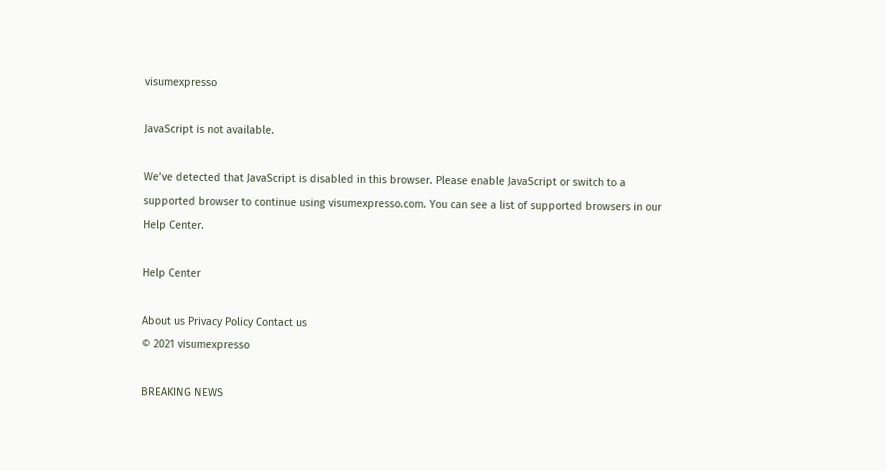visumexpresso

JavaScript is not available.

We’ve detected that JavaScript is disabled in this browser. Please enable JavaScript or switch to a supported browser to continue using visumexpresso.com. You can see a list of supported browsers in our Help Center.

Help Center

About us Privacy Policy Contact us
© 2021 visumexpresso

BREAKING NEWS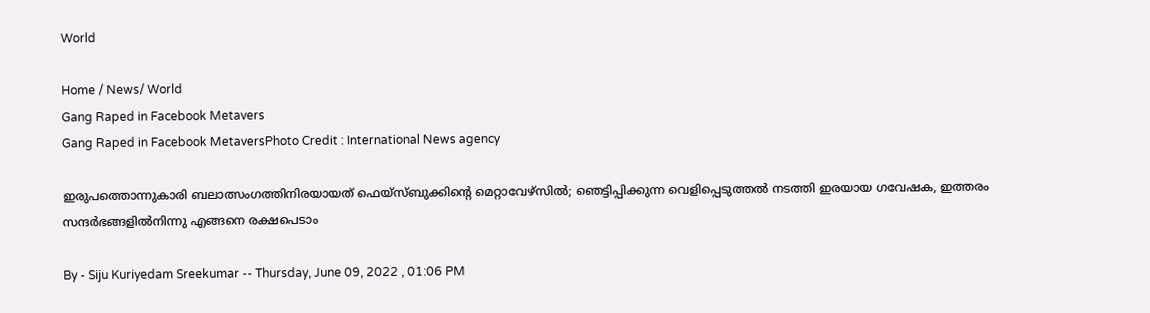World

Home / News/ World
Gang Raped in Facebook Metavers
Gang Raped in Facebook MetaversPhoto Credit : International News agency

ഇരുപത്തൊന്നുകാരി ബലാത്സംഗത്തിനിരയായത് ഫെയ്‌സ്ബുക്കിന്റെ മെറ്റാവേഴ്‌സിൽ; ഞെട്ടിപ്പിക്കുന്ന വെളിപ്പെടുത്തൽ നടത്തി ഇരയായ ഗവേഷക, ഇത്തരം സന്ദർഭങ്ങളിൽനിന്നു എങ്ങനെ രക്ഷപെടാം

By - Siju Kuriyedam Sreekumar -- Thursday, June 09, 2022 , 01:06 PM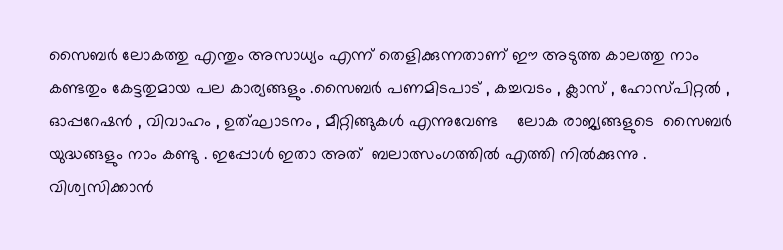സൈബർ ലോകത്തു എന്തും അസാധ്യം എന്ന് തെളിക്കുന്നതാണ് ഈ അടുത്ത കാലത്തു നാം കണ്ടതും കേട്ടതുമായ പല കാര്യങ്ങളും .സൈബർ പണമിടപാട് , കച്ചവടം , ക്ലാസ് , ഹോസ്പിറ്റൽ , ഓപ്പറേഷൻ , വിവാഹം , ഉത്ഘാടനം , മീറ്റിങ്ങുകൾ എന്നുവേണ്ട    ലോക രാജ്യങ്ങളുടെ  സൈബർ യുദ്ധങ്ങളും നാം കണ്ടു . ഇപ്പോൾ ഇതാ അത്  ബലാത്സംഗത്തിൽ എത്തി നിൽക്കുന്നു . വിശ്വസിക്കാൻ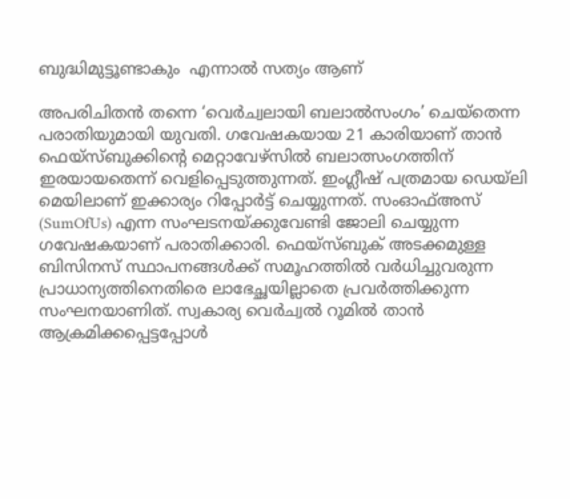ബുദ്ധിമുട്ടൂണ്ടാകും  എന്നാൽ സത്യം ആണ്

അപരിചിതൻ തന്നെ ‘വെർച്വലായി ബലാൽസംഗം’ ചെയ്തെന്ന പരാതിയുമായി യുവതി. ഗവേഷകയായ 21 കാരിയാണ് താൻ ഫെയ്‌സ്ബുക്കിന്റെ മെറ്റാവേഴ്‌സിൽ ബലാത്സംഗത്തിന് ഇരയായതെന്ന് വെളിപ്പെടുത്തുന്നത്. ഇംഗ്ലീഷ് പത്രമായ ഡെയ്ലി മെയിലാണ് ഇക്കാര്യം റിപ്പോർട്ട് ചെയ്യുന്നത്. സംഓഫ്അസ് (SumOfUs) എന്ന സംഘടനയ്ക്കുവേണ്ടി ജോലി ചെയ്യുന്ന ഗവേഷകയാണ് പരാതിക്കാരി. ഫെയ്‌സ്ബുക് അടക്കമുള്ള ബിസിനസ് സ്ഥാപനങ്ങൾക്ക് സമൂഹത്തിൽ വർധിച്ചുവരുന്ന പ്രാധാന്യത്തിനെതിരെ ലാഭേച്ഛയില്ലാതെ പ്രവർത്തിക്കുന്ന സംഘനയാണിത്. സ്വകാര്യ വെർച്വൽ റൂമിൽ താൻ ആക്രമിക്കപ്പെട്ടപ്പോൾ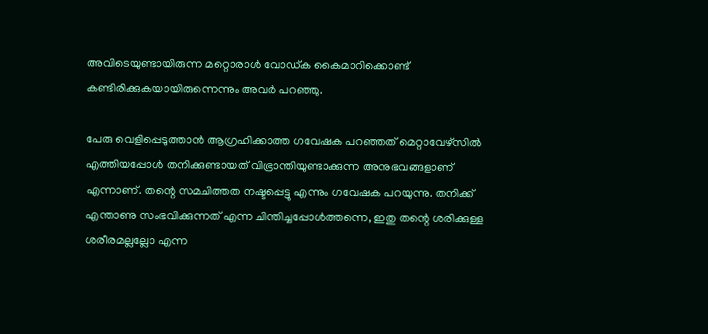അവിടെയുണ്ടായിരുന്ന മറ്റൊരാൾ വോഡ്ക കൈമാറിക്കൊണ്ട് കണ്ടിരിക്കുകയായിരുന്നെന്നും അവർ പറഞ്ഞു.

പേരു വെളിപ്പെടുത്താൻ ആഗ്രഹിക്കാത്ത ഗവേഷക പറഞ്ഞത് മെറ്റാവേഴ്‌സിൽ എത്തിയപ്പോൾ തനിക്കുണ്ടായത് വിഭ്രാന്തിയുണ്ടാക്കുന്ന അനുഭവങ്ങളാണ് എന്നാണ്. തന്റെ സമചിത്തത നഷ്ടപ്പെട്ടു എന്നും ഗവേഷക പറയുന്നു. തനിക്ക് എന്താണു സംഭവിക്കുന്നത് എന്ന ചിന്തിച്ചപ്പോൾത്തന്നെ, ഇതു തന്റെ ശരിക്കുള്ള ശരീരമല്ലല്ലോ എന്ന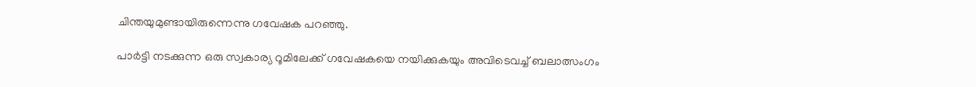ചിന്തയുമുണ്ടായിരുന്നെന്നു ഗവേഷക പറഞ്ഞു.

പാർട്ടി നടക്കുന്ന ഒരു സ്വകാര്യ റൂമിലേക്ക് ഗവേഷകയെ നയിക്കുകയും അവിടെവച്ച് ബലാത്സംഗം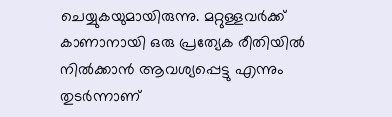ചെയ്യുകയുമായിരുന്നു. മറ്റുള്ളവർക്ക് കാണാനായി ഒരു പ്രത്യേക രീതിയിൽ നിൽക്കാൻ ആവശ്യപ്പെട്ടു എന്നും തുടർന്നാണ്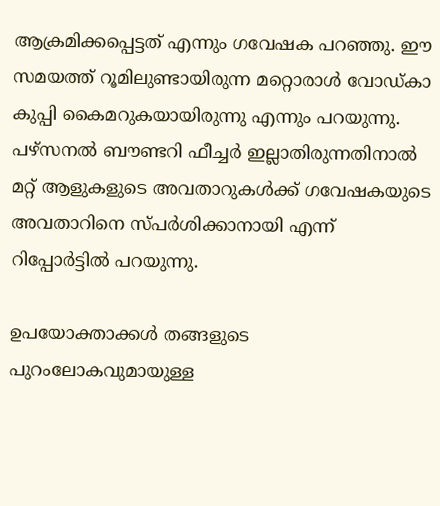ആക്രമിക്കപ്പെട്ടത് എന്നും ഗവേഷക പറഞ്ഞു. ഈ സമയത്ത് റൂമിലുണ്ടായിരുന്ന മറ്റൊരാൾ വോഡ്കാ കുപ്പി കൈമറുകയായിരുന്നു എന്നും പറയുന്നു. പഴ്‌സനൽ ബൗണ്ടറി ഫീച്ചർ ഇല്ലാതിരുന്നതിനാൽ മറ്റ് ആളുകളുടെ അവതാറുകൾക്ക് ഗവേഷകയുടെ അവതാറിനെ സ്പർശിക്കാനായി എന്ന് റിപ്പോർട്ടിൽ പറയുന്നു.

ഉപയോക്താക്കൾ തങ്ങളുടെ പുറംലോകവുമായുള്ള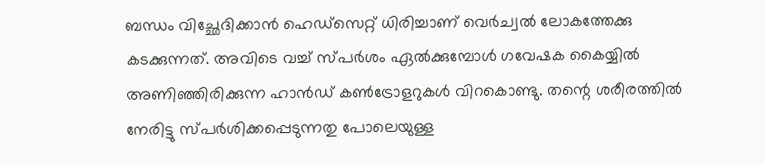ബന്ധം വിച്ഛേദിക്കാൻ ഹെഡ്‌സെറ്റ് ധിരിച്ചാണ് വെർച്വൽ ലോകത്തേക്കു കടക്കുന്നത്. അവിടെ വച്ച് സ്പർശം ഏൽക്കുമ്പോൾ ഗവേഷക കൈയ്യിൽ അണിഞ്ഞിരിക്കുന്ന ഹാൻഡ് കൺട്രോളറുകൾ വിറകൊണ്ടു. തന്റെ ശരീരത്തിൽ നേരിട്ടു സ്പർശിക്കപ്പെടുന്നതു പോലെയുള്ള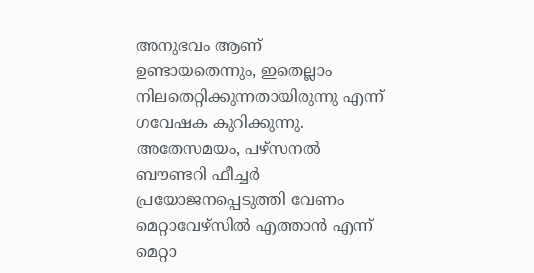അനുഭവം ആണ് ഉണ്ടായതെന്നും, ഇതെല്ലാം നിലതെറ്റിക്കുന്നതായിരുന്നു എന്ന് ഗവേഷക കുറിക്കുന്നു. അതേസമയം, പഴ്‌സനൽ ബൗണ്ടറി ഫീച്ചർ പ്രയോജനപ്പെടുത്തി വേണം മെറ്റാവേഴ്‌സിൽ എത്താൻ എന്ന് മെറ്റാ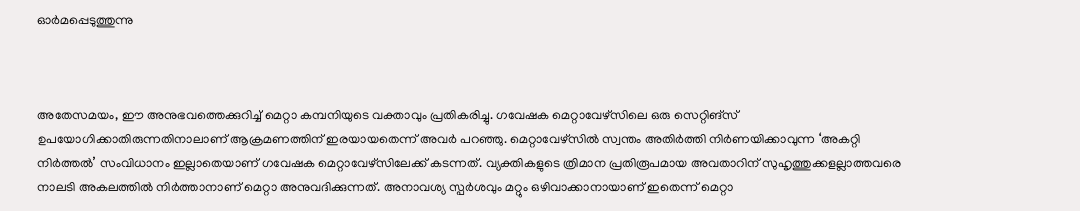ഓർമപ്പെടുത്തുന്നു



അതേസമയം, ഈ അനുഭവത്തെക്കുറിച്ച് മെറ്റാ കമ്പനിയുടെ വക്താവും പ്രതികരിച്ചു. ഗവേഷക മെറ്റാവേഴ്‌സിലെ ഒരു സെറ്റിങ്‌സ് ഉപയോഗിക്കാതിരുന്നതിനാലാണ് ആക്രമണത്തിന് ഇരയായതെന്ന് അവർ പറഞ്ഞു. മെറ്റാവേഴ്‌സിൽ സ്വന്തം അതിർത്തി നിർണയിക്കാവുന്ന ‘അകറ്റി നിർത്തൽ’ സംവിധാനം ഇല്ലാതെയാണ് ഗവേഷക മെറ്റാവേഴ്‌സിലേക്ക് കടന്നത്. വ്യക്തികളുടെ ത്രിമാന പ്രതിരൂപമായ അവതാറിന് സുഹൃത്തുക്കളല്ലാത്തവരെ നാലടി അകലത്തിൽ നിർത്താനാണ് മെറ്റാ അനുവദിക്കുന്നത്. അനാവശ്യ സ്പർശവും മറ്റും ഒഴിവാക്കാനായാണ് ഇതെന്ന് മെറ്റാ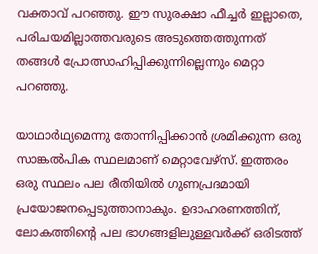വക്താവ് പറഞ്ഞു. ഈ സുരക്ഷാ ഫീച്ചർ ഇല്ലാതെ, പരിചയമില്ലാത്തവരുടെ അടുത്തെത്തുന്നത് തങ്ങൾ പ്രോത്സാഹിപ്പിക്കുന്നില്ലെന്നും മെറ്റാ പറഞ്ഞു.

യാഥാർഥ്യമെന്നു തോന്നിപ്പിക്കാൻ ശ്രമിക്കുന്ന ഒരു സാങ്കൽപിക സ്ഥലമാണ് മെറ്റാവേഴ്‌സ്. ഇത്തരം ഒരു സ്ഥലം പല രീതിയിൽ ഗുണപ്രദമായി പ്രയോജനപ്പെടുത്താനാകും. ഉദാഹരണത്തിന്, ലോകത്തിന്റെ പല ഭാഗങ്ങളിലുള്ളവർക്ക് ഒരിടത്ത്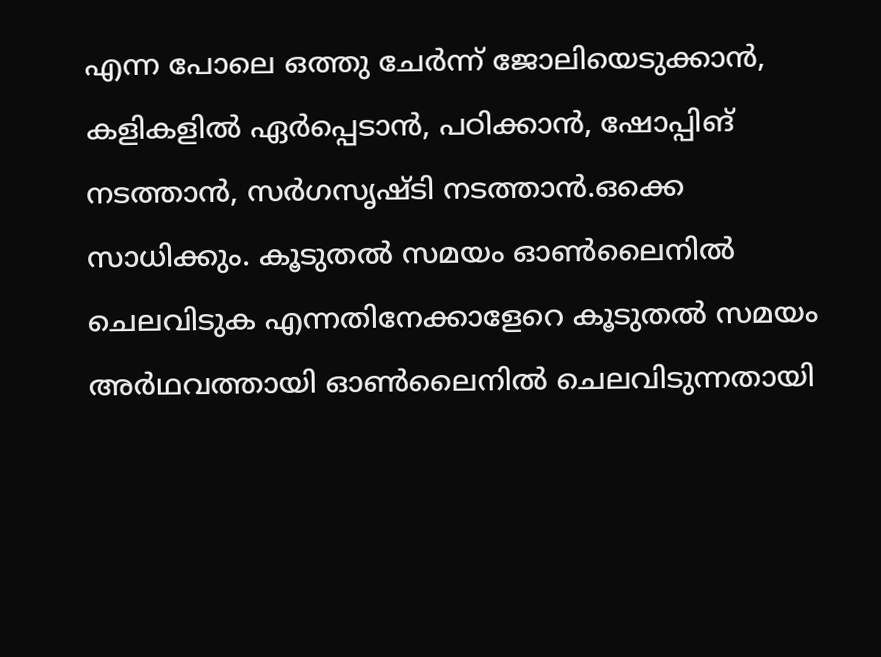എന്ന പോലെ ഒത്തു ചേർന്ന് ജോലിയെടുക്കാൻ, കളികളിൽ ഏർപ്പെടാൻ, പഠിക്കാൻ, ഷോപ്പിങ് നടത്താൻ, സർഗസൃഷ്ടി നടത്താൻ.ഒക്കെ സാധിക്കും. കൂടുതൽ സമയം ഓൺലൈനിൽ ചെലവിടുക എന്നതിനേക്കാളേറെ കൂടുതൽ സമയം അർഥവത്തായി ഓൺലൈനിൽ ചെലവിടുന്നതായി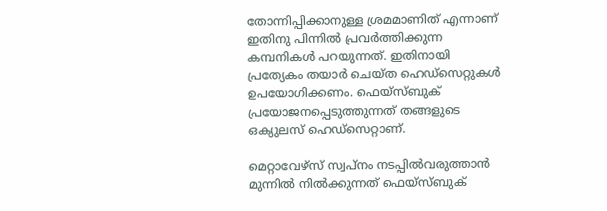തോന്നിപ്പിക്കാനുള്ള ശ്രമമാണിത് എന്നാണ് ഇതിനു പിന്നിൽ പ്രവർത്തിക്കുന്ന കമ്പനികൾ പറയുന്നത്. ഇതിനായി പ്രത്യേകം തയാർ ചെയ്ത ഹെഡ്‌സെറ്റുകൾ ഉപയോഗിക്കണം. ഫെയ്‌സ്ബുക് പ്രയോജനപ്പെടുത്തുന്നത് തങ്ങളുടെ ഒക്യുലസ് ഹെഡ്‌സെറ്റാണ്.

മെറ്റാവേഴ്‌സ് സ്വപ്നം നടപ്പിൽവരുത്താൻ മുന്നിൽ നിൽക്കുന്നത് ഫെയ്‌സ്ബുക്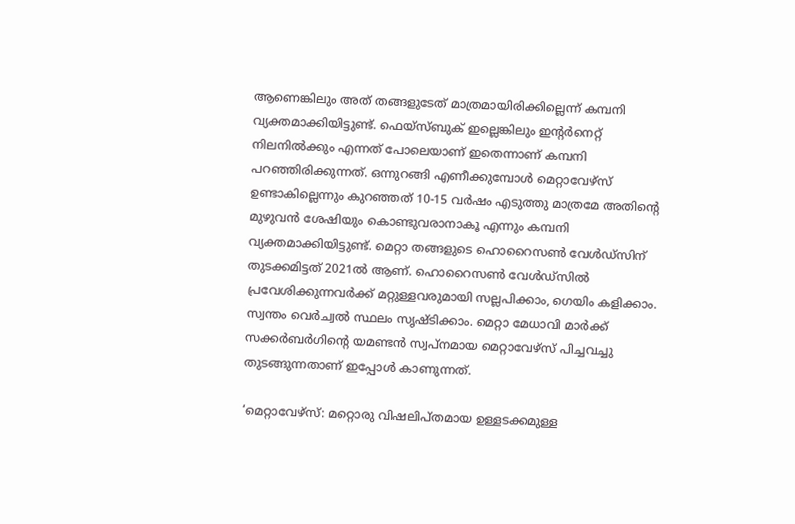ആണെങ്കിലും അത് തങ്ങളുടേത് മാത്രമായിരിക്കില്ലെന്ന് കമ്പനി വ്യക്തമാക്കിയിട്ടുണ്ട്. ഫെയ്‌സ്ബുക് ഇല്ലെങ്കിലും ഇന്റർനെറ്റ് നിലനിൽക്കും എന്നത് പോലെയാണ് ഇതെന്നാണ് കമ്പനി പറഞ്ഞിരിക്കുന്നത്. ഒന്നുറങ്ങി എണീക്കുമ്പോൾ മെറ്റാവേഴ്‌സ് ഉണ്ടാകില്ലെന്നും കുറഞ്ഞത് 10-15 വർഷം എടുത്തു മാത്രമേ അതിന്റെ മുഴുവൻ ശേഷിയും കൊണ്ടുവരാനാകൂ എന്നും കമ്പനി വ്യക്തമാക്കിയിട്ടുണ്ട്. മെറ്റാ തങ്ങളുടെ ഹൊറൈസൺ വേൾഡ്‌സിന് തുടക്കമിട്ടത് 2021ൽ ആണ്. ഹൊറൈസൺ വേൾഡ്‌സിൽ പ്രവേശിക്കുന്നവർക്ക് മറ്റുള്ളവരുമായി സല്ലപിക്കാം, ഗെയിം കളിക്കാം. സ്വന്തം വെർച്വൽ സ്ഥലം സൃഷ്ടിക്കാം. മെറ്റാ മേധാവി മാർക്ക് സക്കർബർഗിന്റെ യമണ്ടൻ സ്വപ്‌നമായ മെറ്റാവേഴ്‌സ് പിച്ചവച്ചു തുടങ്ങുന്നതാണ് ഇപ്പോൾ കാണുന്നത്.

‘മെറ്റാവേഴ്‌സ്: മറ്റൊരു വിഷലിപ്തമായ ഉള്ളടക്കമുള്ള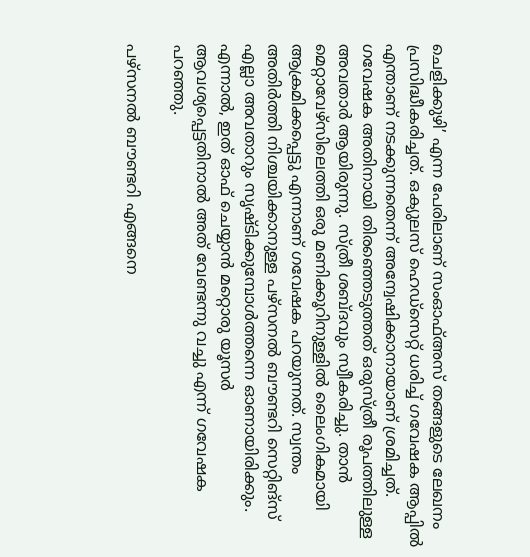ചെളിക്കുഴി’ എന്ന പേരിലാണ് സംഓഫ്അസ് തങ്ങളുടെ ലേഖനം പ്രസിദ്ധീകരിച്ചത്. ഒക്യുലസ് ഹെഡ്‌സെറ്റ് ധരിച്ച് ഗവേഷക ആപ്പിൽ എന്താണ് നടക്കുന്നതെന്ന് അന്വേഷിക്കാനായാണ് ശ്രമിച്ചത്. ഗവേഷക അതിനായി തിരഞ്ഞെടുത്തത് ഒരുസ്ത്രീ രൂപത്തിലുള്ള അവതാർ ആയിരുന്നു. സ്ത്രീ ശബ്ദവും സ്വീകരിച്ചു. താൻ മെറ്റാവേഴ്‌സിലെത്തി ഒരു മണിക്കൂറിനുള്ളിൽ ലൈംഗികമായി ആക്രമിക്കപ്പെട്ടു എന്നാണ് ഗവേഷക പറയുന്നത്. സ്വന്തം അതിർത്തി നിശ്ചയിക്കാനുള്ള പഴ്‌സനൽ ബൗണ്ടറി സെറ്റിങ്‌സ് എല്ലാ അവതാറും സൃഷ്ടിക്കുമ്പോൾത്തന്നെ ഓണായിരിക്കും. എന്നാൽ, ഇത് ഓഫ് ചെയ്യാൻ മറ്റൊരു യൂസർ ആവശ്യപ്പെട്ടതിനാൽ അത് വേണ്ടന്നു വച്ചു എന്ന് ഗവേഷക പറഞ്ഞു.

പഴ്‌സനൽ ബൗണ്ടറി എങ്ങനെ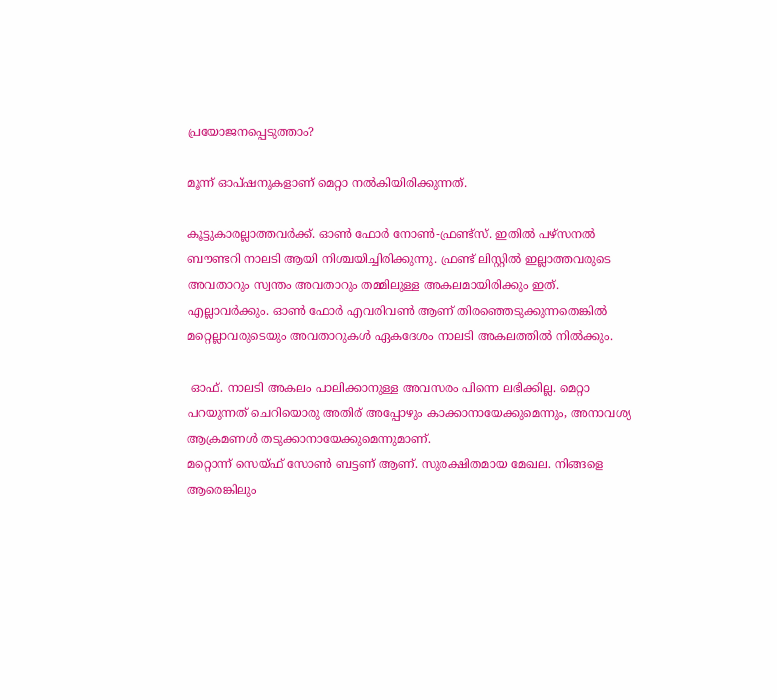പ്രയോജനപ്പെടുത്താം?

മൂന്ന് ഓപ്ഷനുകളാണ് മെറ്റാ നൽകിയിരിക്കുന്നത്.

കൂട്ടുകാരല്ലാത്തവർക്ക്. ഓൺ ഫോർ നോൺ-ഫ്രണ്ട്‌സ്. ഇതിൽ പഴ്‌സനൽ ബൗണ്ടറി നാലടി ആയി നിശ്ചയിച്ചിരിക്കുന്നു. ഫ്രണ്ട് ലിസ്റ്റിൽ ഇല്ലാത്തവരുടെ അവതാറും സ്വന്തം അവതാറും തമ്മിലുള്ള അകലമായിരിക്കും ഇത്.
എല്ലാവർക്കും. ഓൺ ഫോർ എവരിവൺ ആണ് തിരഞ്ഞെടുക്കുന്നതെങ്കിൽ മറ്റെല്ലാവരുടെയും അവതാറുകൾ ഏകദേശം നാലടി അകലത്തിൽ നിൽക്കും.

 ഓഫ്. നാലടി അകലം പാലിക്കാനുള്ള അവസരം പിന്നെ ലഭിക്കില്ല. മെറ്റാ പറയുന്നത് ചെറിയൊരു അതിര് അപ്പോഴും കാക്കാനായേക്കുമെന്നും, അനാവശ്യ ആക്രമണൾ തടുക്കാനായേക്കുമെന്നുമാണ്.
മറ്റൊന്ന് സെയ്ഫ് സോൺ ബട്ടണ് ആണ്. സുരക്ഷിതമായ മേഖല. നിങ്ങളെ ആരെങ്കിലും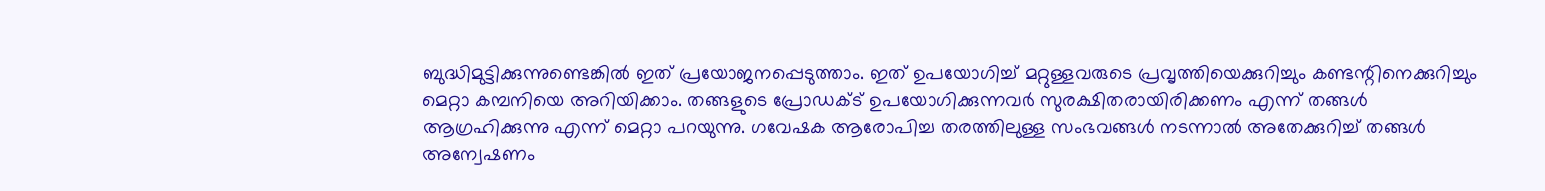ബുദ്ധിമുട്ടിക്കുന്നുണ്ടെങ്കിൽ ഇത് പ്രയോജനപ്പെടുത്താം. ഇത് ഉപയോഗിച്ച് മറ്റുള്ളവരുടെ പ്രവൃത്തിയെക്കുറിച്ചും കണ്ടന്റിനെക്കുറിച്ചും മെറ്റാ കമ്പനിയെ അറിയിക്കാം. തങ്ങളുടെ പ്രോഡക്ട് ഉപയോഗിക്കുന്നവർ സുരക്ഷിതരായിരിക്കണം എന്ന് തങ്ങൾ ആഗ്രഹിക്കുന്നു എന്ന് മെറ്റാ പറയുന്നു. ഗവേഷക ആരോപിച്ച തരത്തിലുള്ള സംഭവങ്ങൾ നടന്നാൽ അതേക്കുറിച്ച് തങ്ങൾ അന്വേഷണം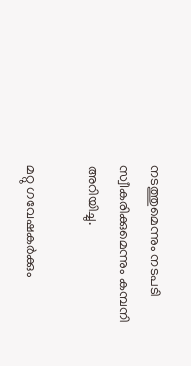നടത്തുമെന്നും നടപടി സ്വീകരിക്കുമെന്നും കമ്പനി അറിയിച്ചു.

മറ്റു ഗവേഷകർക്കും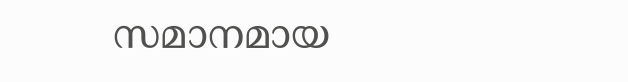സമാനമായ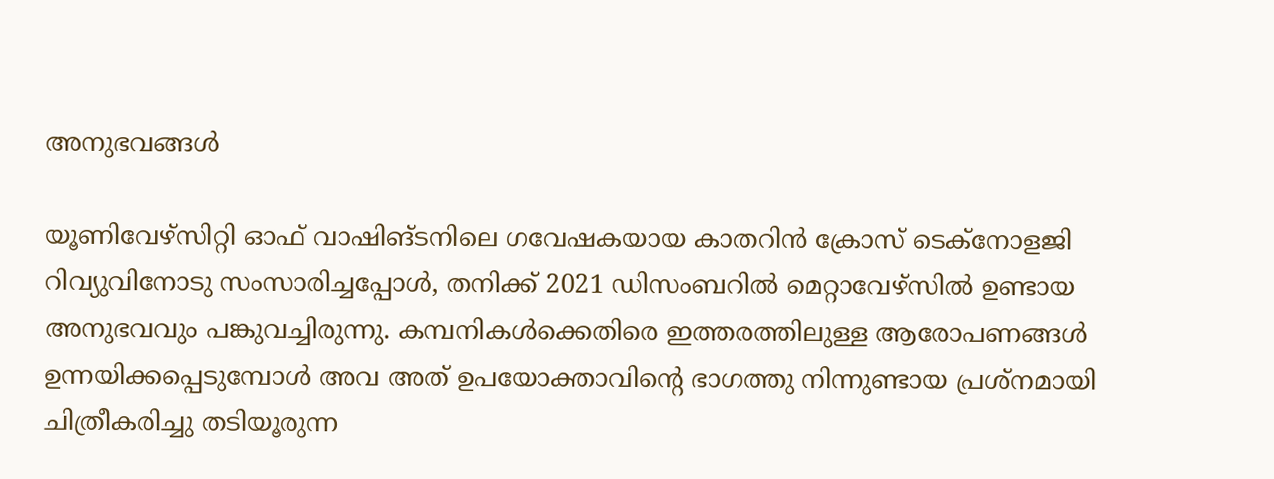അനുഭവങ്ങൾ

യൂണിവേഴ്‌സിറ്റി ഓഫ് വാഷിങ്ടനിലെ ഗവേഷകയായ കാതറിൻ ക്രോസ് ടെക്‌നോളജി റിവ്യുവിനോടു സംസാരിച്ചപ്പോൾ, തനിക്ക് 2021 ഡിസംബറിൽ മെറ്റാവേഴ്‌സിൽ ഉണ്ടായ അനുഭവവും പങ്കുവച്ചിരുന്നു. കമ്പനികൾക്കെതിരെ ഇത്തരത്തിലുള്ള ആരോപണങ്ങൾ ഉന്നയിക്കപ്പെടുമ്പോൾ അവ അത് ഉപയോക്താവിന്റെ ഭാഗത്തു നിന്നുണ്ടായ പ്രശ്‌നമായി ചിത്രീകരിച്ചു തടിയൂരുന്ന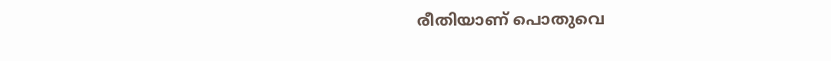രീതിയാണ് പൊതുവെ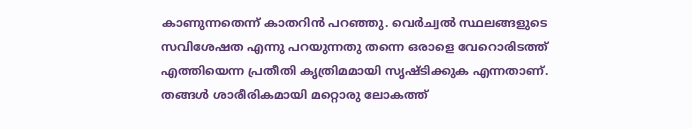കാണുന്നതെന്ന് കാതറിൻ പറഞ്ഞു. വെർച്വൽ സ്ഥലങ്ങളുടെ സവിശേഷത എന്നു പറയുന്നതു തന്നെ ഒരാളെ വേറൊരിടത്ത് എത്തിയെന്ന പ്രതീതി കൃത്രിമമായി സൃഷ്ടിക്കുക എന്നതാണ്. തങ്ങൾ ശാരീരികമായി മറ്റൊരു ലോകത്ത്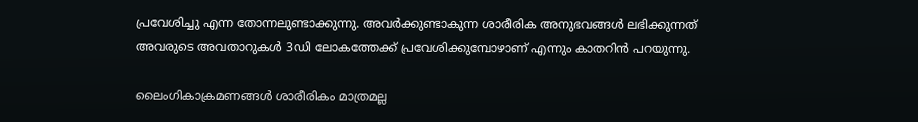പ്രവേശിച്ചു എന്ന തോന്നലുണ്ടാക്കുന്നു. അവർക്കുണ്ടാകുന്ന ശാരീരിക അനുഭവങ്ങൾ ലഭിക്കുന്നത് അവരുടെ അവതാറുകൾ 3ഡി ലോകത്തേക്ക് പ്രവേശിക്കുമ്പോഴാണ് എന്നും കാതറിൻ പറയുന്നു.

ലൈംഗികാക്രമണങ്ങൾ ശാരീരികം മാത്രമല്ല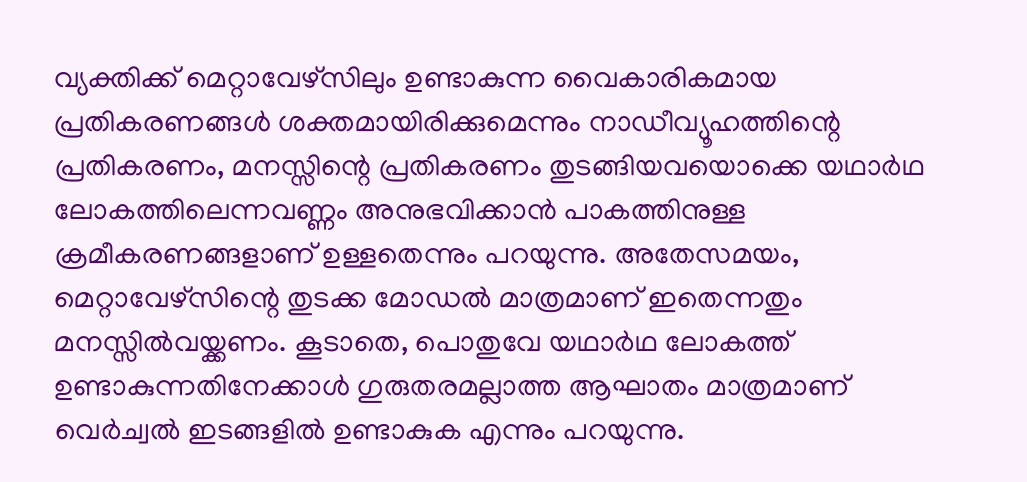വ്യക്തിക്ക് മെറ്റാവേഴ്‌സിലും ഉണ്ടാകുന്ന വൈകാരികമായ പ്രതികരണങ്ങൾ ശക്തമായിരിക്കുമെന്നും നാഡീവ്യൂഹത്തിന്റെ പ്രതികരണം, മനസ്സിന്റെ പ്രതികരണം തുടങ്ങിയവയൊക്കെ യഥാർഥ ലോകത്തിലെന്നവണ്ണം അനുഭവിക്കാൻ പാകത്തിനുള്ള ക്രമീകരണങ്ങളാണ് ഉള്ളതെന്നും പറയുന്നു. അതേസമയം, മെറ്റാവേഴ്‌സിന്റെ തുടക്ക മോഡൽ മാത്രമാണ് ഇതെന്നതും മനസ്സിൽവയ്ക്കണം. കൂടാതെ, പൊതുവേ യഥാർഥ ലോകത്ത് ഉണ്ടാകുന്നതിനേക്കാൾ ഗുരുതരമല്ലാത്ത ആഘാതം മാത്രമാണ് വെർച്വൽ ഇടങ്ങളിൽ ഉണ്ടാകുക എന്നും പറയുന്നു.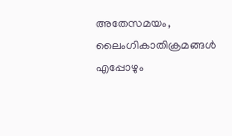അതേസമയം, ലൈംഗികാതിക്രമങ്ങൾ എപ്പോഴും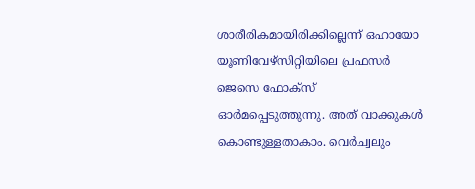ശാരീരികമായിരിക്കില്ലെന്ന് ഒഹായോ യൂണിവേഴ്‌സിറ്റിയിലെ പ്രഫസർ ജെസെ ഫോക്‌സ് ഓർമപ്പെടുത്തുന്നു. അത് വാക്കുകൾ കൊണ്ടുള്ളതാകാം. വെർച്വലും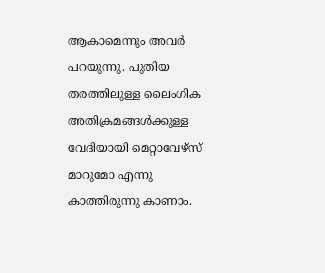ആകാമെന്നും അവർ പറയുന്നു. പുതിയ തരത്തിലുള്ള ലൈംഗിക അതിക്രമങ്ങൾക്കുള്ള വേദിയായി മെറ്റാവേഴ്‌സ് മാറുമോ എന്നു കാത്തിരുന്നു കാണാം.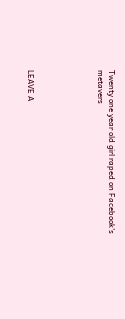Twenty one year old girl raped on Facebook's metavers





LEAVE A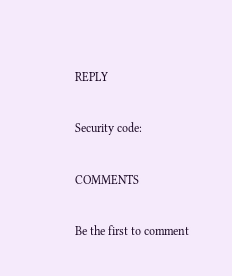REPLY

Security code:

COMMENTS

Be the first to comment